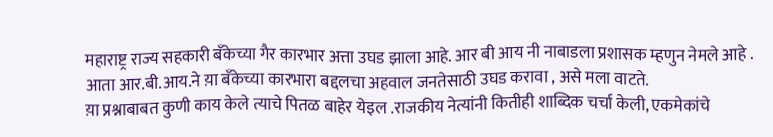महाराष्ट्र राज्य सहकारी बँकेच्या गैर कारभार अत्ता उघड झाला आहे. आर बी आय नी नाबाडला प्रशासक म्हणुन नेमले आहे . आता आर.बी.आय.ने य़ा बँकेच्या कारभारा बद्दलचा अहवाल जनतेसाठी उघड करावा , असे मला वाटते.
य़ा प्रश्नाबाबत कुणी काय केले त्याचे पितळ बाहेर येइल .राजकीय नेत्यांनी कितीही शाब्दिक चर्चा केली, एकमेकांचे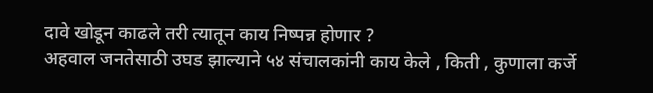दावे खोडून काढले तरी त्यातून काय निष्पन्न होणार ?
अहवाल जनतेसाठी उघड झाल्याने ५४ संचालकांनी काय केले , किती , कुणाला कर्जे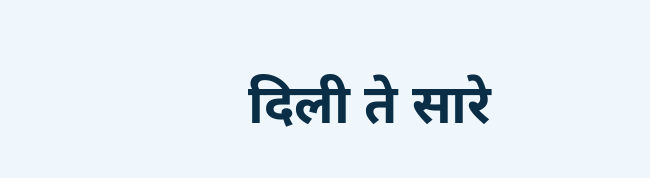दिली ते सारे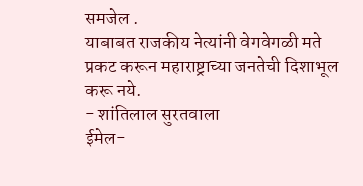समजेल .
याबाबत राजकीय नेत्यांनी वेगवेगळी मते प्रकट करून महाराष्ट्राच्या जनतेची दिशाभूल करू नये.
- शांतिलाल सुरतवाला
ईमेल-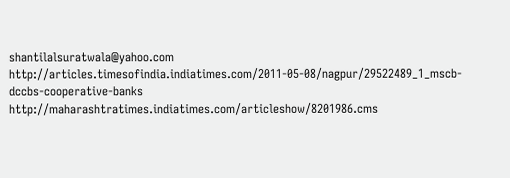shantilalsuratwala@yahoo.com
http://articles.timesofindia.indiatimes.com/2011-05-08/nagpur/29522489_1_mscb-dccbs-cooperative-banks
http://maharashtratimes.indiatimes.com/articleshow/8201986.cms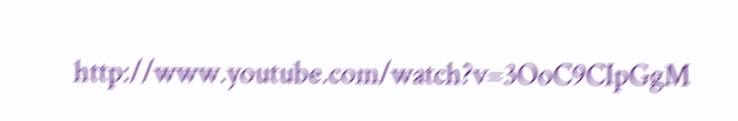http://www.youtube.com/watch?v=3OoC9CIpGgM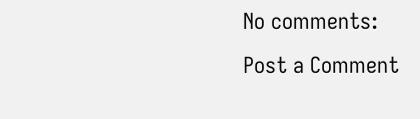No comments:
Post a Comment